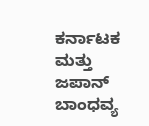ಕರ್ನಾಟಕ ಮತ್ತು ಜಪಾನ್ ಬಾಂಧವ್ಯ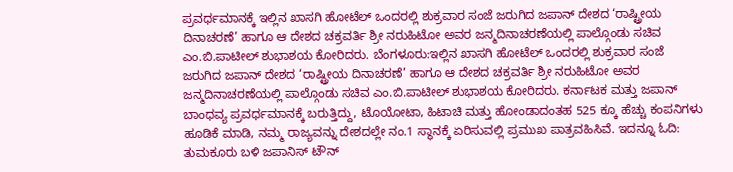ಪ್ರವರ್ಧಮಾನಕ್ಕೆ ಇಲ್ಲಿನ ಖಾಸಗಿ ಹೋಟೆಲ್ ಒಂದರಲ್ಲಿ ಶುಕ್ರವಾರ ಸಂಜೆ ಜರುಗಿದ ಜಪಾನ್ ದೇಶದ ‘ರಾಷ್ಟ್ರೀಯ ದಿನಾಚರಣೆ’ ಹಾಗೂ ಆ ದೇಶದ ಚಕ್ರವರ್ತಿ ಶ್ರೀ ನರುಹಿಟೋ ಅವರ ಜನ್ಮದಿನಾಚರಣೆಯಲ್ಲಿ ಪಾಲ್ಗೊಂಡು ಸಚಿವ ಎಂ.ಬಿ.ಪಾಟೀಲ್ ಶುಭಾಶಯ ಕೋರಿದರು. ಬೆಂಗಳೂರು:ಇಲ್ಲಿನ ಖಾಸಗಿ ಹೋಟೆಲ್ ಒಂದರಲ್ಲಿ ಶುಕ್ರವಾರ ಸಂಜೆ ಜರುಗಿದ ಜಪಾನ್ ದೇಶದ ‘ರಾಷ್ಟ್ರೀಯ ದಿನಾಚರಣೆ’ ಹಾಗೂ ಆ ದೇಶದ ಚಕ್ರವರ್ತಿ ಶ್ರೀ ನರುಹಿಟೋ ಅವರ ಜನ್ಮದಿನಾಚರಣೆಯಲ್ಲಿ ಪಾಲ್ಗೊಂಡು ಸಚಿವ ಎಂ.ಬಿ.ಪಾಟೀಲ್ ಶುಭಾಶಯ ಕೋರಿದರು. ಕರ್ನಾಟಕ ಮತ್ತು ಜಪಾನ್ ಬಾಂಧವ್ಯ ಪ್ರವರ್ಧಮಾನಕ್ಕೆ ಬರುತ್ತಿದ್ದು, ಟೊಯೋಟಾ, ಹಿಟಾಚಿ ಮತ್ತು ಹೋಂಡಾದಂತಹ 525 ಕ್ಕೂ ಹೆಚ್ಚು ಕಂಪನಿಗಳು ಹೂಡಿಕೆ ಮಾಡಿ, ನಮ್ಮ ರಾಜ್ಯವನ್ನು ದೇಶದಲ್ಲೇ ನಂ.1 ಸ್ಥಾನಕ್ಕೆ ಏರಿಸುವಲ್ಲಿ ಪ್ರಮುಖ ಪಾತ್ರವಹಿಸಿವೆ. ಇದನ್ನೂ ಓದಿ: ತುಮಕೂರು ಬಳಿ ಜಪಾನಿಸ್ ಟೌನ್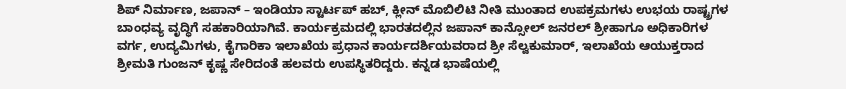ಶಿಪ್ ನಿರ್ಮಾಣ, ಜಪಾನ್ – ಇಂಡಿಯಾ ಸ್ಟಾರ್ಟಪ್ ಹಬ್, ಕ್ಲೀನ್ ಮೊಬಿಲಿಟಿ ನೀತಿ ಮುಂತಾದ ಉಪಕ್ರಮಗಳು ಉಭಯ ರಾಷ್ಟ್ರಗಳ ಬಾಂಧವ್ಯ ವೃದ್ಧಿಗೆ ಸಹಕಾರಿಯಾಗಿವೆ. ಕಾರ್ಯಕ್ರಮದಲ್ಲಿ ಭಾರತದಲ್ಲಿನ ಜಪಾನ್ ಕಾನ್ಸೋಲ್ ಜನರಲ್ ಶ್ರೀಹಾಗೂ ಅಧಿಕಾರಿಗಳ ವರ್ಗ, ಉದ್ಯಮಿಗಳು, ಕೈಗಾರಿಕಾ ಇಲಾಖೆಯ ಪ್ರಧಾನ ಕಾರ್ಯದರ್ಶಿಯವರಾದ ಶ್ರೀ ಸೆಲ್ವಕುಮಾರ್, ಇಲಾಖೆಯ ಆಯುಕ್ತರಾದ ಶ್ರೀಮತಿ ಗುಂಜನ್ ಕೃಷ್ಣ ಸೇರಿದಂತೆ ಹಲವರು ಉಪಸ್ಥಿತರಿದ್ದರು. ಕನ್ನಡ ಭಾಷೆಯಲ್ಲಿ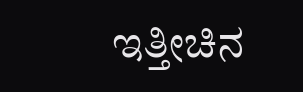ಇತ್ತೀಚಿನ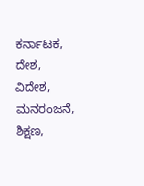ಕರ್ನಾಟಕ, ದೇಶ, ವಿದೇಶ, ಮನರಂಜನೆ, ಶಿಕ್ಷಣ,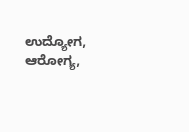ಉದ್ಯೋಗ, ಆರೋಗ್ಯ,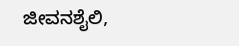ಜೀವನಶೈಲಿ,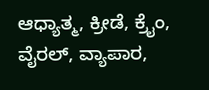ಆಧ್ಯಾತ್ಮ, ಕ್ರೀಡೆ, ಕ್ರೈಂ, ವೈರಲ್, ವ್ಯಾಪಾರ,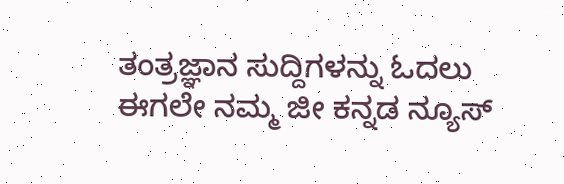ತಂತ್ರಜ್ಞಾನ ಸುದ್ದಿಗಳನ್ನು ಓದಲು ಈಗಲೇ ನಮ್ಮ ಜೀ ಕನ್ನಡ ನ್ಯೂಸ್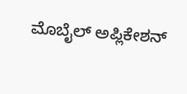ಮೊಬೈಲ್ ಅಪ್ಲಿಕೇಶನ್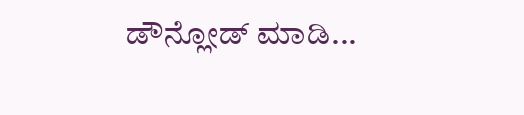ಡೌನ್ಲೋಡ್ ಮಾಡಿ...